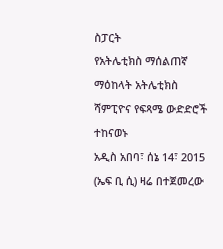ስፓርት
የአትሌቲክስ ማሰልጠኛ ማዕከላት አትሌቲክስ ሻምፒዮና የፍጻሜ ውድድሮች ተከናወኑ
አዲስ አበባ፣ ሰኔ 14፣ 2015 (ኤፍ ቢ ሲ) ዛሬ በተጀመረው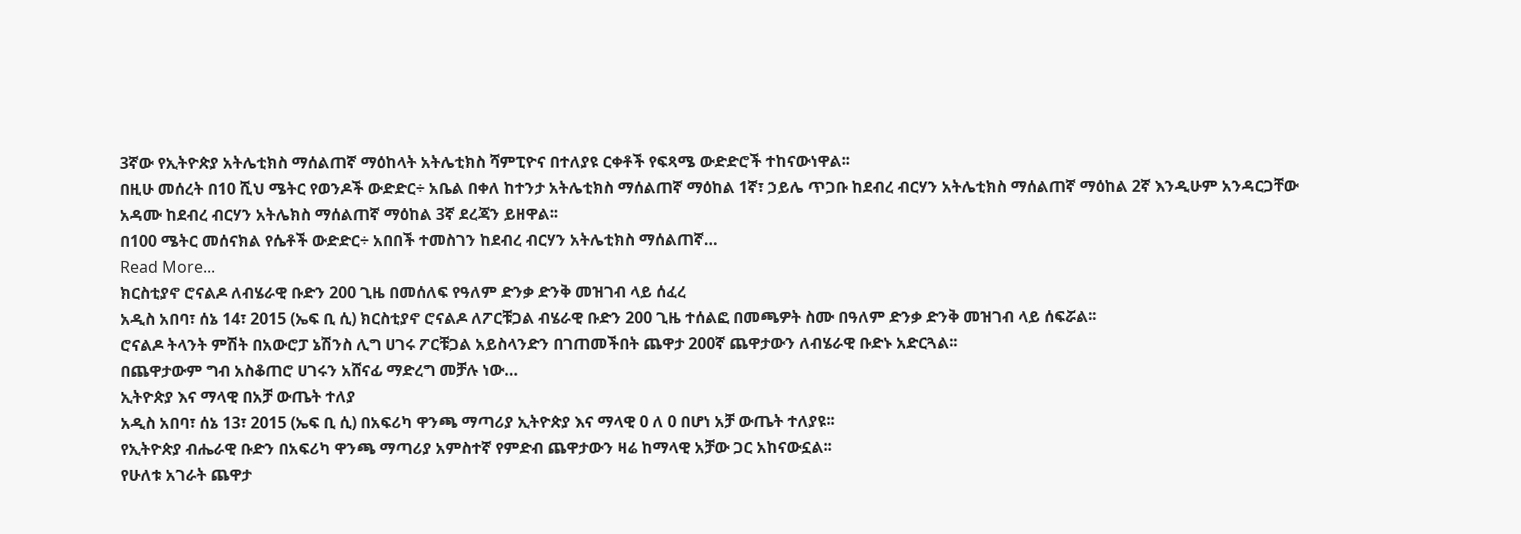3ኛው የኢትዮጵያ አትሌቲክስ ማሰልጠኛ ማዕከላት አትሌቲክስ ሻምፒዮና በተለያዩ ርቀቶች የፍጻሜ ውድድሮች ተከናውነዋል፡፡
በዚሁ መሰረት በ10 ሺህ ሜትር የወንዶች ውድድር÷ አቤል በቀለ ከተንታ አትሌቲክስ ማሰልጠኛ ማዕከል 1ኛ፣ ኃይሌ ጥጋቡ ከደብረ ብርሃን አትሌቲክስ ማሰልጠኛ ማዕከል 2ኛ እንዲሁም አንዳርጋቸው አዳሙ ከደብረ ብርሃን አትሌክስ ማሰልጠኛ ማዕከል 3ኛ ደረጃን ይዘዋል፡፡
በ100 ሜትር መሰናክል የሴቶች ውድድር÷ አበበች ተመስገን ከደብረ ብርሃን አትሌቲክስ ማሰልጠኛ…
Read More...
ክርስቲያኖ ሮናልዶ ለብሄራዊ ቡድን 200 ጊዜ በመሰለፍ የዓለም ድንቃ ድንቅ መዝገብ ላይ ሰፈረ
አዲስ አበባ፣ ሰኔ 14፣ 2015 (ኤፍ ቢ ሲ) ክርስቲያኖ ሮናልዶ ለፖርቹጋል ብሄራዊ ቡድን 200 ጊዜ ተሰልፎ በመጫዎት ስሙ በዓለም ድንቃ ድንቅ መዝገብ ላይ ሰፍሯል፡፡
ሮናልዶ ትላንት ምሽት በአውሮፓ ኔሽንስ ሊግ ሀገሩ ፖርቹጋል አይስላንድን በገጠመችበት ጨዋታ 200ኛ ጨዋታውን ለብሄራዊ ቡድኑ አድርጓል፡፡
በጨዋታውም ግብ አስቆጠሮ ሀገሩን አሸናፊ ማድረግ መቻሉ ነው…
ኢትዮጵያ እና ማላዊ በአቻ ውጤት ተለያ
አዲስ አበባ፣ ሰኔ 13፣ 2015 (ኤፍ ቢ ሲ) በአፍሪካ ዋንጫ ማጣሪያ ኢትዮጵያ እና ማላዊ 0 ለ 0 በሆነ አቻ ውጤት ተለያዩ፡፡
የኢትዮጵያ ብሔራዊ ቡድን በአፍሪካ ዋንጫ ማጣሪያ አምስተኛ የምድብ ጨዋታውን ዛሬ ከማላዊ አቻው ጋር አከናውኗል፡፡
የሁለቱ አገራት ጨዋታ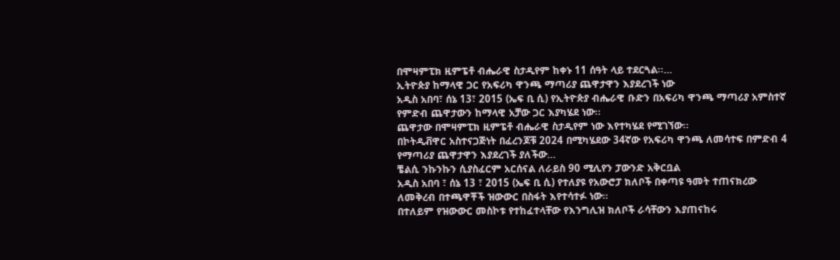በሞዛምፒክ ዚምፔቶ ብሔራዊ ስታዲየም ከቀኑ 11 ሰዓት ላይ ተደርጓል፡፡…
ኢትዮጵያ ከማላዊ ጋር የአፍሪካ ዋንጫ ማጣሪያ ጨዋታዋን እያደረገች ነው
አዲስ አበባ፣ ሰኔ 13፣ 2015 (ኤፍ ቢ ሲ) የኢትዮጵያ ብሔራዊ ቡድን በአፍሪካ ዋንጫ ማጣሪያ አምስተኛ የምድብ ጨዋታውን ከማላዊ አቻው ጋር እያካሄደ ነው፡፡
ጨዋታው በሞዛምፒክ ዚምፔቶ ብሔራዊ ስታዲየም ነው እየተካሄደ የሚገኘው፡፡
በኮትዲቭዋር አስተናጋጅነት በፈረንጆቹ 2024 በሚካሄደው 34ኛው የአፍሪካ ዋንጫ ለመሳተፍ በምድብ 4 የማጣሪያ ጨዋታዋን እያደረገች ያለችው…
ቼልሲ ንኩንኩን ሲያስፈርም አርሰናል ለራይስ 90 ሚሊየን ፓውንድ አቅርቧል
አዲስ አበባ ፣ ሰኔ 13 ፣ 2015 (ኤፍ ቢ ሲ) የተለያዩ የአውሮፓ ክለቦች በቀጣዩ ዓመት ተጠናክረው ለመቅረብ በተጫዋቾች ዝውውር በስፋት እየተሳተፉ ነው።
በተለይም የዝውውር መስኮቱ የተከፈተላቸው የእንግሊዝ ክለቦች ራሳቸውን እያጠናከሩ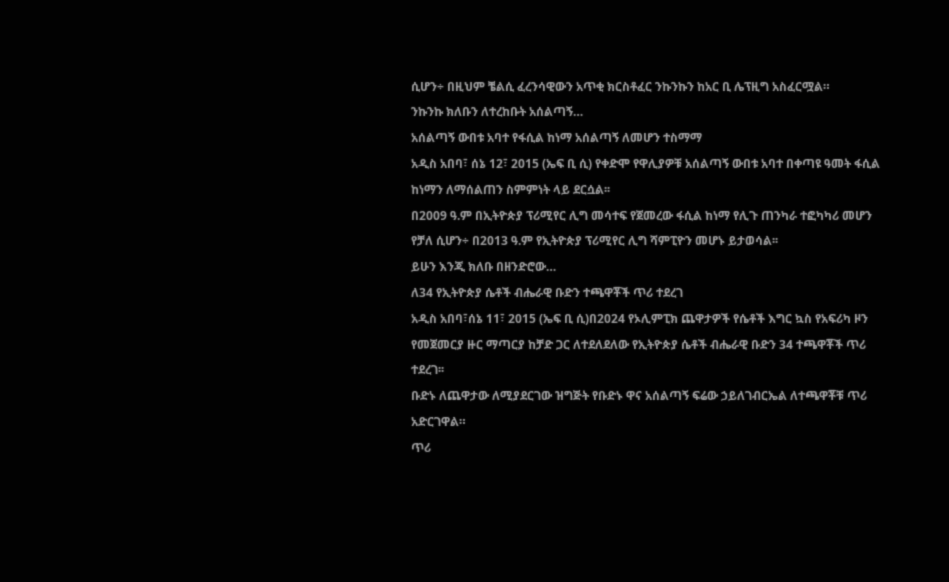ሲሆን÷ በዚህም ቼልሲ ፈረንሳዊውን አጥቂ ክርስቶፈር ንኩንኩን ከአር ቢ ሌፕዚግ አስፈርሟል።
ንኩንኩ ክለቡን ለተረከቡት አሰልጣኝ…
አሰልጣኝ ውበቱ አባተ የፋሲል ከነማ አሰልጣኝ ለመሆን ተስማማ
አዲስ አበባ፣ ሰኔ 12፣ 2015 (ኤፍ ቢ ሲ) የቀድሞ የዋሊያዎቹ አሰልጣኝ ውበቱ አባተ በቀጣዩ ዓመት ፋሲል ከነማን ለማሰልጠን ስምምነት ላይ ደርሷል፡፡
በ2009 ዓ.ም በኢትዮጵያ ፕሪሚየር ሊግ መሳተፍ የጀመረው ፋሲል ከነማ የሊጉ ጠንካራ ተፎካካሪ መሆን የቻለ ሲሆን÷ በ2013 ዓ.ም የኢትዮጵያ ፕሪሚየር ሊግ ሻምፒዮን መሆኑ ይታወሳል፡፡
ይሁን እንጂ ክለቡ በዘንድሮው…
ለ34 የኢትዮጵያ ሴቶች ብሔራዊ ቡድን ተጫዋቾች ጥሪ ተደረገ
አዲስ አበባ፣ሰኔ 11፣ 2015 (ኤፍ ቢ ሲ)በ2024 የኦሊምፒክ ጨዋታዎች የሴቶች እግር ኳስ የአፍሪካ ዞን የመጀመርያ ዙር ማጣርያ ከቻድ ጋር ለተደለደለው የኢትዮጵያ ሴቶች ብሔራዊ ቡድን 34 ተጫዋቾች ጥሪ ተደረገ፡፡
ቡድኑ ለጨዋታው ለሚያደርገው ዝግጅት የቡድኑ ዋና አሰልጣኝ ፍሬው ኃይለገብርኤል ለተጫዋቾቹ ጥሪ አድርገዋል።
ጥሪ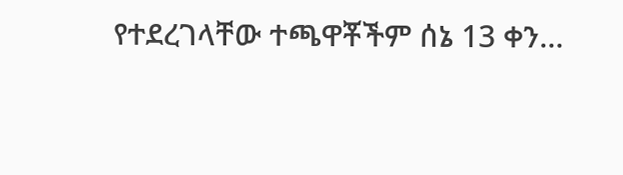የተደረገላቸው ተጫዋቾችም ሰኔ 13 ቀን…